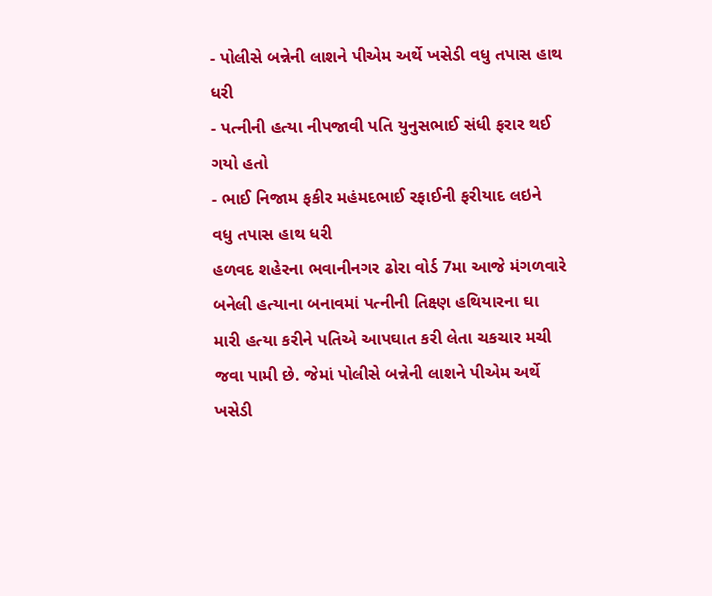- પોલીસે બન્નેની લાશને પીએમ અર્થે ખસેડી વધુ તપાસ હાથ ધરી
- પત્નીની હત્યા નીપજાવી પતિ યુનુસભાઈ સંધી ફરાર થઈ ગયો હતો
- ભાઈ નિજામ ફકીર મહંમદભાઈ રફાઈની ફરીયાદ લઇને વધુ તપાસ હાથ ધરી
હળવદ શહેરના ભવાનીનગર ઢોરા વોર્ડ 7મા આજે મંગળવારે બનેલી હત્યાના બનાવમાં પત્નીની તિક્ષ્ણ હથિયારના ઘા મારી હત્યા કરીને પતિએ આપઘાત કરી લેતા ચકચાર મચી જવા પામી છે. જેમાં પોલીસે બન્નેની લાશને પીએમ અર્થે ખસેડી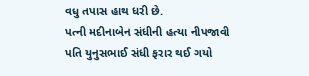વધુ તપાસ હાથ ધરી છે.
પત્ની મદીનાબેન સંધીની હત્યા નીપજાવી પતિ યુનુસભાઈ સંધી ફરાર થઈ ગયો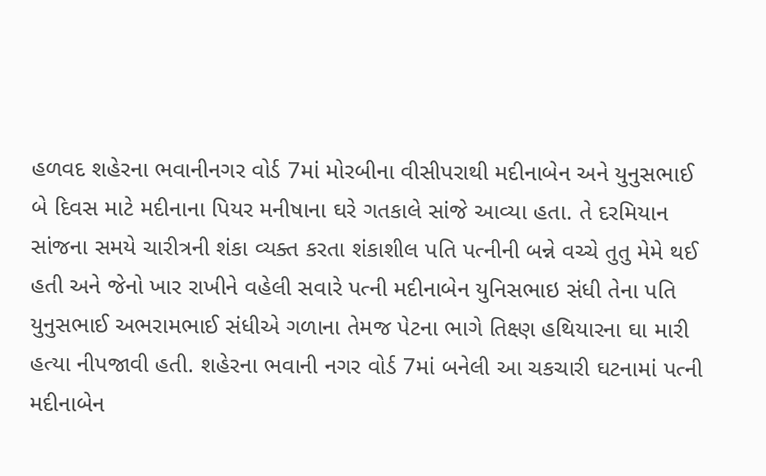હળવદ શહેરના ભવાનીનગર વોર્ડ 7માં મોરબીના વીસીપરાથી મદીનાબેન અને યુનુસભાઈ બે દિવસ માટે મદીનાના પિયર મનીષાના ઘરે ગતકાલે સાંજે આવ્યા હતા. તે દરમિયાન સાંજના સમયે ચારીત્રની શંકા વ્યક્ત કરતા શંકાશીલ પતિ પત્નીની બન્ને વચ્ચે તુતુ મેમે થઈ હતી અને જેનો ખાર રાખીને વહેલી સવારે પત્ની મદીનાબેન યુનિસભાઇ સંધી તેના પતિ યુનુસભાઈ અભરામભાઈ સંધીએ ગળાના તેમજ પેટના ભાગે તિક્ષ્ણ હથિયારના ઘા મારી હત્યા નીપજાવી હતી. શહેરના ભવાની નગર વોર્ડ 7માં બનેલી આ ચકચારી ઘટનામાં પત્ની મદીનાબેન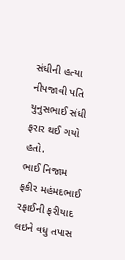સંધીની હત્યા નીપજાવી પતિ યુનુસભાઈ સંધી ફરાર થઈ ગયો હતો.
ભાઈ નિજામ ફકીર મહંમદભાઈ રફાઈની ફરીયાદ લઇને વધુ તપાસ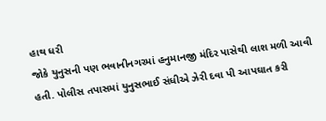હાથ ધરી
જોકે યુનુસની પણ ભવાનીનગરમાં હનુમાનજી મંદિર પાસેથી લાશ મળી આવી હતી. પોલીસ તપાસમાં યુનુસભાઈ સંધીએ ઝેરી દવા પી આપઘાત કરી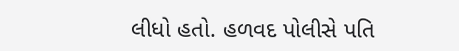લીધો હતો. હળવદ પોલીસે પતિ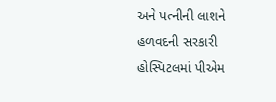અને પત્નીની લાશને હળવદની સરકારી હોસ્પિટલમાં પીએમ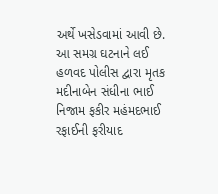અર્થે ખસેડવામાં આવી છે. આ સમગ્ર ઘટનાને લઈ હળવદ પોલીસ દ્વારા મૃતક મદીનાબેન સંધીના ભાઈ નિજામ ફકીર મહંમદભાઈ રફાઈની ફરીયાદ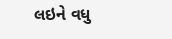લઇને વધુ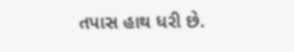તપાસ હાથ ધરી છે.